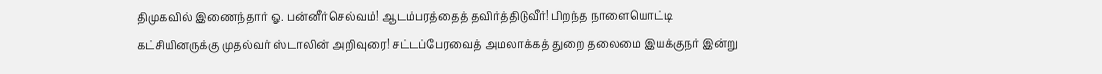திமுகவில் இணைந்தார் ஓ. பன்னீர்செல்வம்! ஆடம்பரத்தைத் தவிர்த்திடுவீர்! பிறந்த நாளையொட்டி கட்சியினருக்கு முதல்வர் ஸ்டாலின் அறிவுரை! சட்டப்பேரவைத் அமலாக்கத் துறை தலைமை இயக்குநர் இன்று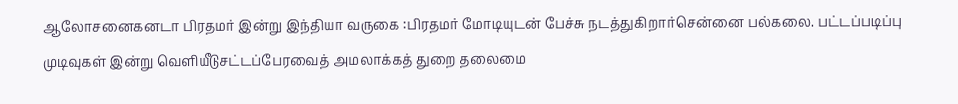ஆலோசனைகனடா பிரதமர் இன்று இந்தியா வருகை :பிரதமர் மோடியுடன் பேச்சு நடத்துகிறார்சென்னை பல்கலை. பட்டப்படிப்பு முடிவுகள் இன்று வெளியீடுசட்டப்பேரவைத் அமலாக்கத் துறை தலைமை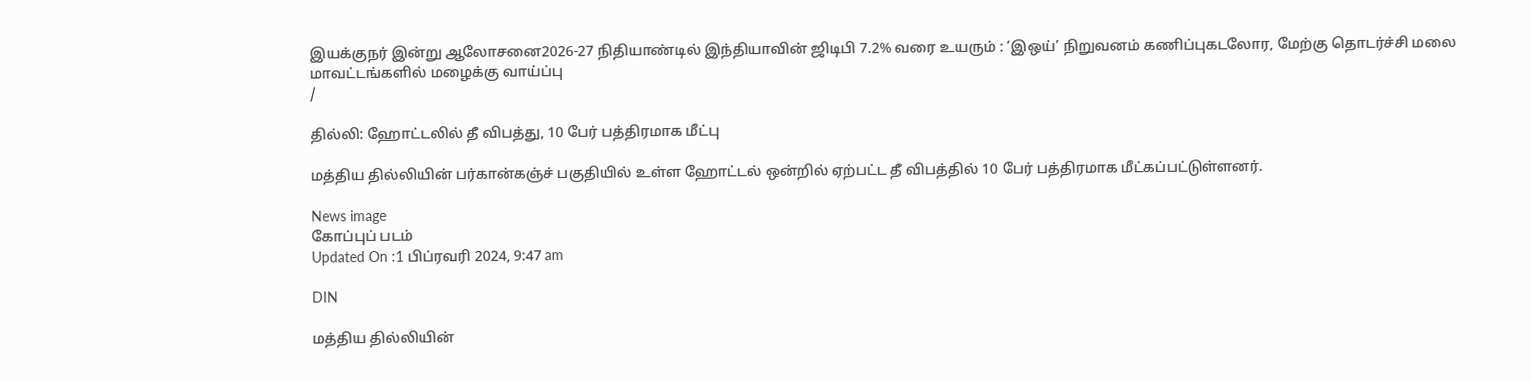இயக்குநர் இன்று ஆலோசனை2026-27 நிதியாண்டில் இந்தியாவின் ஜிடிபி 7.2% வரை உயரும் : ‘இஒய்’ நிறுவனம் கணிப்புகடலோர, மேற்கு தொடர்ச்சி மலை மாவட்டங்களில் மழைக்கு வாய்ப்பு
/

தில்லி: ஹோட்டலில் தீ விபத்து, 10 பேர் பத்திரமாக மீட்பு

மத்திய தில்லியின் பர்கான்கஞ்ச் பகுதியில் உள்ள ஹோட்டல் ஒன்றில் ஏற்பட்ட தீ விபத்தில் 10 பேர் பத்திரமாக மீட்கப்பட்டுள்ளனர்.

News image
கோப்புப் படம்
Updated On :1 பிப்ரவரி 2024, 9:47 am

DIN

மத்திய தில்லியின்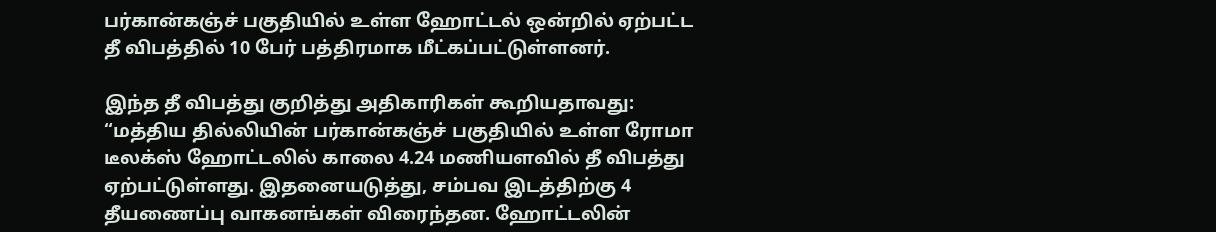பர்கான்கஞ்ச் பகுதியில் உள்ள ஹோட்டல் ஒன்றில் ஏற்பட்ட தீ விபத்தில் 10 பேர் பத்திரமாக மீட்கப்பட்டுள்ளனர்.

இந்த தீ விபத்து குறித்து அதிகாரிகள் கூறியதாவது: “மத்திய தில்லியின் பர்கான்கஞ்ச் பகுதியில் உள்ள ரோமா டீலக்ஸ் ஹோட்டலில் காலை 4.24 மணியளவில் தீ விபத்து ஏற்பட்டுள்ளது. இதனையடுத்து, சம்பவ இடத்திற்கு 4 தீயணைப்பு வாகனங்கள் விரைந்தன. ஹோட்டலின்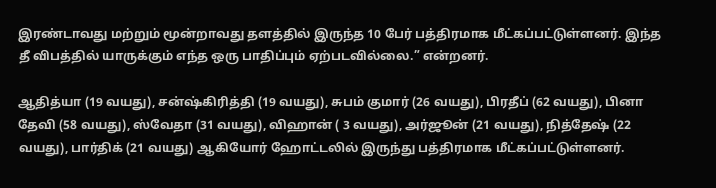இரண்டாவது மற்றும் மூன்றாவது தளத்தில் இருந்த 10 பேர் பத்திரமாக மீட்கப்பட்டுள்ளனர். இந்த தீ விபத்தில் யாருக்கும் எந்த ஒரு பாதிப்பும் ஏற்படவில்லை.” என்றனர்.

ஆதித்யா (19 வயது), சன்ஷ்கிரித்தி (19 வயது), சுபம் குமார் (26 வயது), பிரதீப் (62 வயது), பினா தேவி (58 வயது), ஸ்வேதா (31 வயது), விஹான் ( 3 வயது), அர்ஜூன் (21 வயது), நித்தேஷ் (22 வயது), பார்திக் (21 வயது) ஆகியோர் ஹோட்டலில் இருந்து பத்திரமாக மீட்கப்பட்டுள்ளனர்.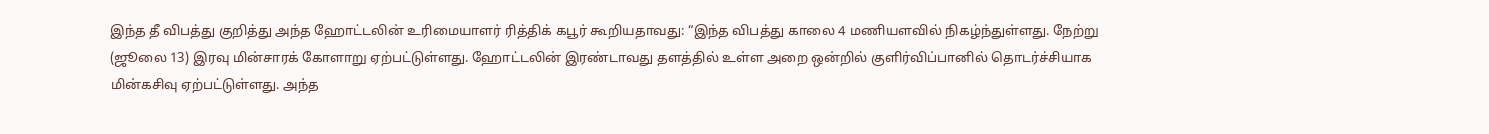இந்த தீ விபத்து குறித்து அந்த ஹோட்டலின் உரிமையாளர் ரித்திக் கபூர் கூறியதாவது: “இந்த விபத்து காலை 4 மணியளவில் நிகழ்ந்துள்ளது. நேற்று (ஜூலை 13) இரவு மின்சாரக் கோளாறு ஏற்பட்டுள்ளது. ஹோட்டலின் இரண்டாவது தளத்தில் உள்ள அறை ஒன்றில் குளிர்விப்பானில் தொடர்ச்சியாக மின்கசிவு ஏற்பட்டுள்ளது. அந்த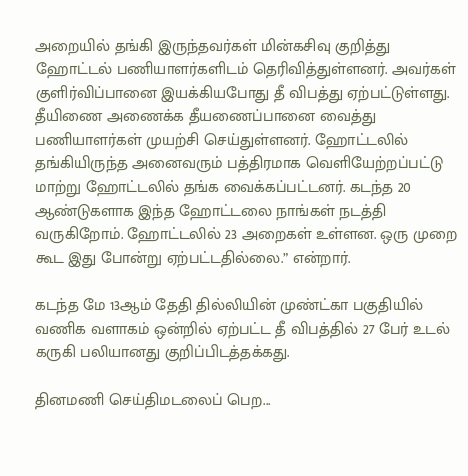அறையில் தங்கி இருந்தவர்கள் மின்கசிவு குறித்து ஹோட்டல் பணியாளர்களிடம் தெரிவித்துள்ளனர். அவர்கள் குளிர்விப்பானை இயக்கியபோது தீ விபத்து ஏற்பட்டுள்ளது. தீயிணை அணைக்க தீயணைப்பானை வைத்து பணியாளர்கள் முயற்சி செய்துள்ளனர். ஹோட்டலில் தங்கியிருந்த அனைவரும் பத்திரமாக வெளியேற்றப்பட்டு மாற்று ஹோட்டலில் தங்க வைக்கப்பட்டனர். கடந்த 20 ஆண்டுகளாக இந்த ஹோட்டலை நாங்கள் நடத்தி வருகிறோம். ஹோட்டலில் 23 அறைகள் உள்ளன. ஒரு முறை கூட இது போன்று ஏற்பட்டதில்லை.” என்றார்.

கடந்த மே 13ஆம் தேதி தில்லியின் முண்ட்கா பகுதியில் வணிக வளாகம் ஒன்றில் ஏற்பட்ட தீ விபத்தில் 27 பேர் உடல் கருகி பலியானது குறிப்பிடத்தக்கது.

தினமணி செய்திமடலைப் பெற...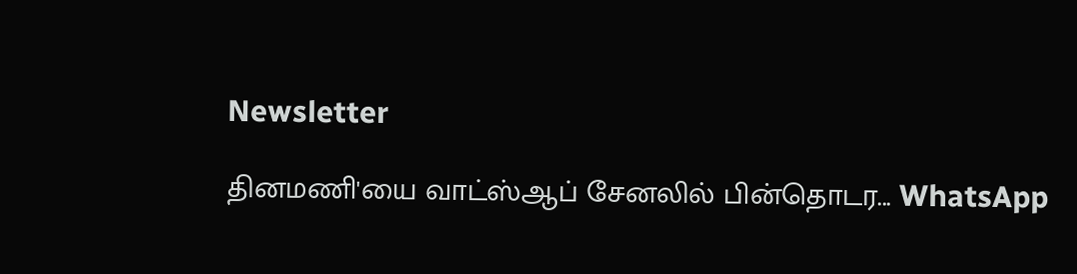Newsletter

தினமணி'யை வாட்ஸ்ஆப் சேனலில் பின்தொடர... WhatsApp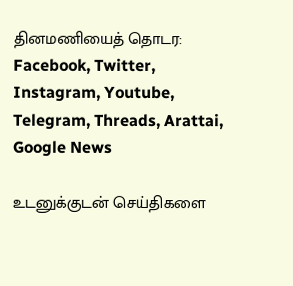தினமணியைத் தொடர: Facebook, Twitter, Instagram, Youtube, Telegram, Threads, Arattai, Google News

உடனுக்குடன் செய்திகளை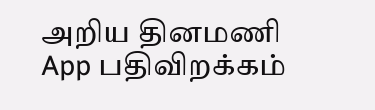அறிய தினமணி App பதிவிறக்கம்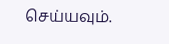செய்யவும்.